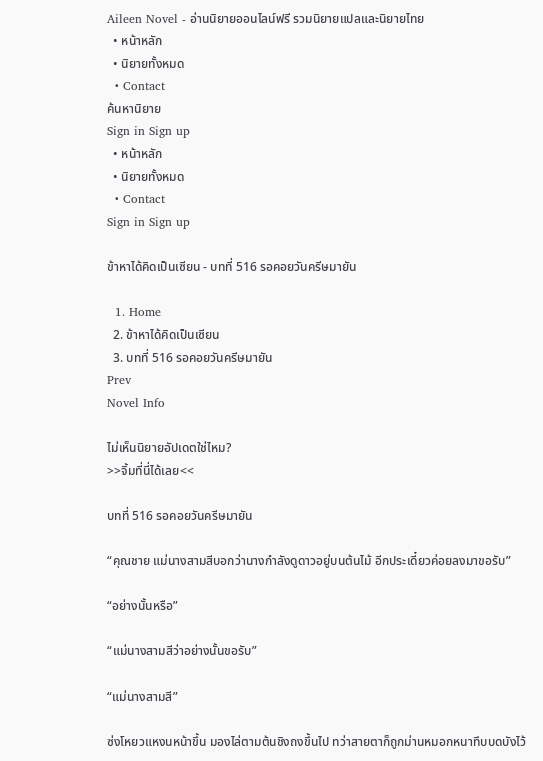Aileen Novel - อ่านนิยายออนไลน์ฟรี รวมนิยายแปลและนิยายไทย
  • หน้าหลัก
  • นิยายทั้งหมด
  • Contact
ค้นหานิยาย
Sign in Sign up
  • หน้าหลัก
  • นิยายทั้งหมด
  • Contact
Sign in Sign up

ข้าหาได้คิดเป็นเซียน - บทที่ 516 รอคอยวันครีษมายัน

  1. Home
  2. ข้าหาได้คิดเป็นเซียน
  3. บทที่ 516 รอคอยวันครีษมายัน
Prev
Novel Info

ไม่เห็นนิยายอัปเดตใช่ไหม?
>>จิ้มที่นี่ได้เลย<<

บทที่ 516 รอคอยวันครีษมายัน

“คุณชาย แม่นางสามสีบอกว่านางกำลังดูดาวอยู่บนต้นไม้ อีกประเดี๋ยวค่อยลงมาขอรับ”

“อย่างนั้นหรือ”

“แม่นางสามสีว่าอย่างนั้นขอรับ”

“แม่นางสามสี”

ซ่งโหยวแหงนหน้าขึ้น มองไล่ตามต้นชิงถงขึ้นไป ทว่าสายตาก็ถูกม่านหมอกหนาทึบบดบังไว้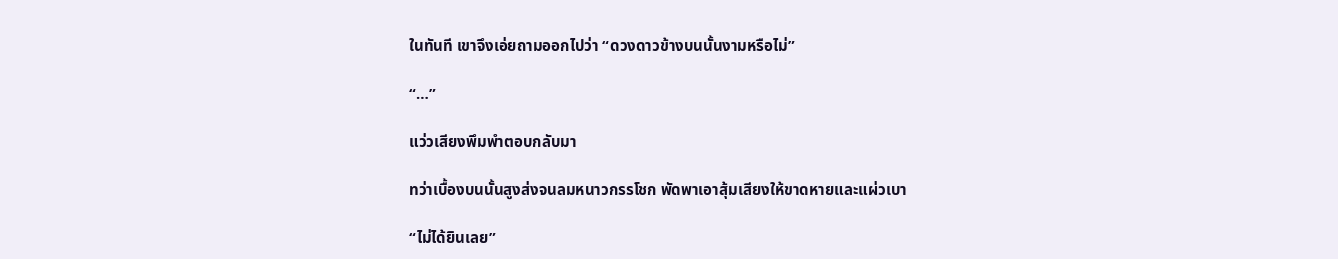ในทันที เขาจึงเอ่ยถามออกไปว่า “ดวงดาวข้างบนนั้นงามหรือไม่”

“…”

แว่วเสียงพึมพำตอบกลับมา

ทว่าเบื้องบนนั้นสูงส่งจนลมหนาวกรรโชก พัดพาเอาสุ้มเสียงให้ขาดหายและแผ่วเบา

“ไม่ได้ยินเลย”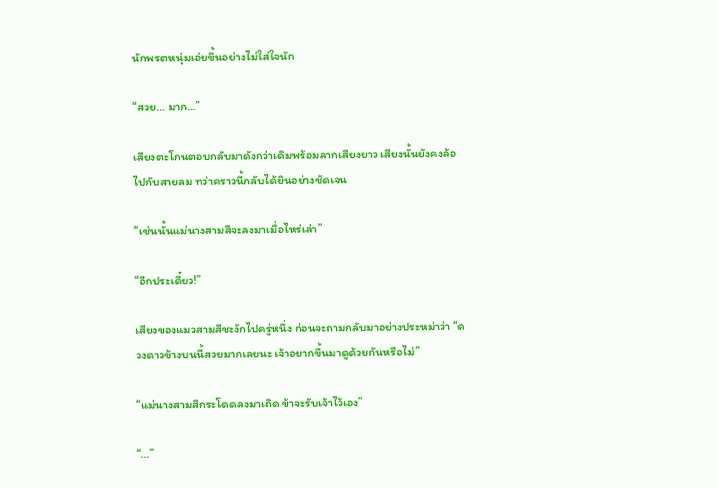นักพรตหนุ่มเอ่ยขึ้นอย่างไม่ใส่ใจนัก

“สวย… มาก…”

เสียงตะโกนตอบกลับมาดังกว่าเดิมพร้อมลากเสียงยาว เสียงนั้นยังคงล้อไปกับสายลม ทว่าคราวนี้กลับได้ยินอย่างชัดเจน

“เช่นนั้นแม่นางสามสีจะลงมาเมื่อไหร่เล่า”

“อีกประเดี๋ยว!”

เสียงของแมวสามสีชะงักไปครู่หนึ่ง ก่อนจะถามกลับมาอย่างประหม่าว่า “ดวงดาวข้างบนนี้สวยมากเลยนะ เจ้าอยากขึ้นมาดูด้วยกันหรือไม่”

“แม่นางสามสีกระโดดลงมาเถิด ข้าจะรับเจ้าไว้เอง”

“…”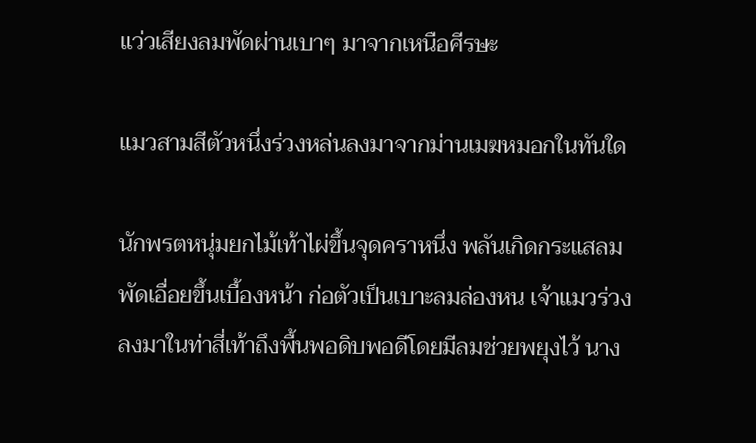แว่วเสียงลมพัดผ่านเบาๆ มาจากเหนือศีรษะ

แมวสามสีตัวหนึ่งร่วงหล่นลงมาจากม่านเมฆหมอกในทันใด

นักพรตหนุ่มยกไม้เท้าไผ่ขึ้นจุดคราหนึ่ง พลันเกิดกระแสลมพัดเอื่อยขึ้นเบื้องหน้า ก่อตัวเป็นเบาะลมล่องหน เจ้าแมวร่วงลงมาในท่าสี่เท้าถึงพื้นพอดิบพอดีโดยมีลมช่วยพยุงไว้ นาง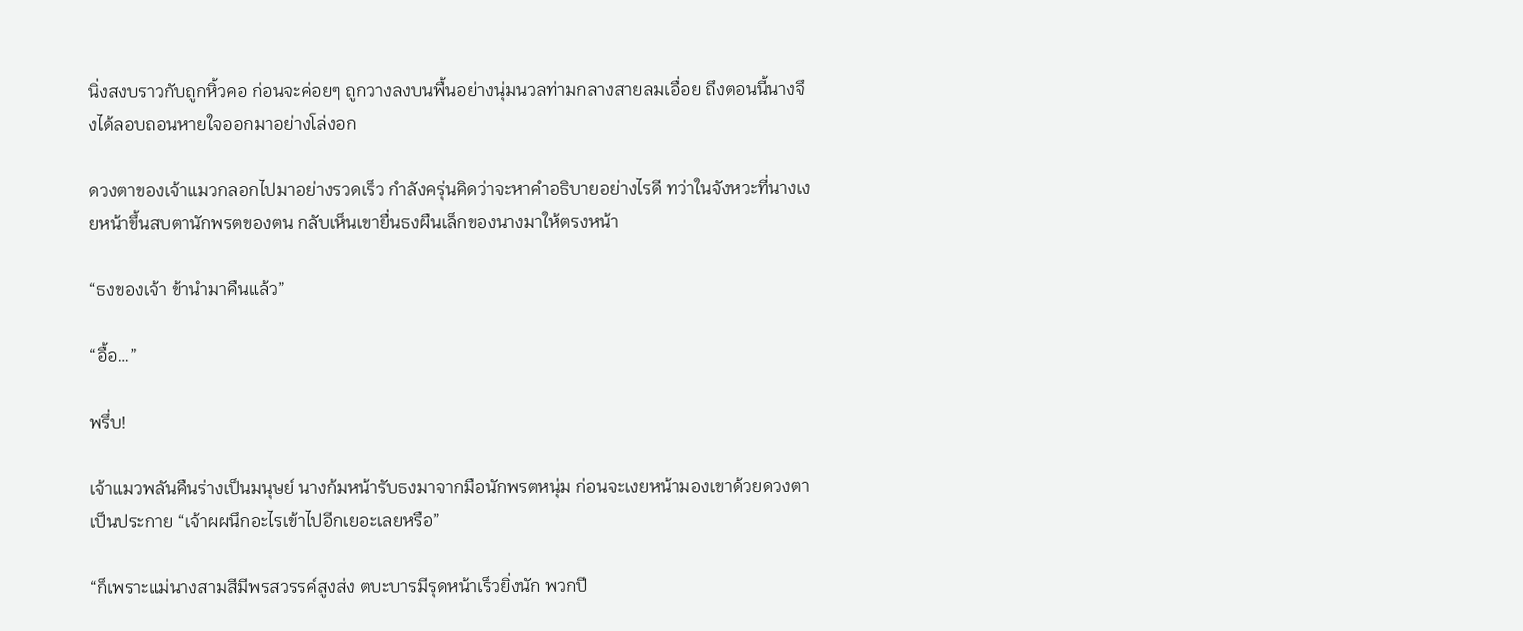นิ่งสงบราวกับถูกหิ้วคอ ก่อนจะค่อยๆ ถูกวางลงบนพื้นอย่างนุ่มนวลท่ามกลางสายลมเอื่อย ถึงตอนนี้นางจึงได้ลอบถอนหายใจออกมาอย่างโล่งอก

ดวงตาของเจ้าแมวกลอกไปมาอย่างรวดเร็ว กำลังครุ่นคิดว่าจะหาคำอธิบายอย่างไรดี ทว่าในจังหวะที่นางเงยหน้าขึ้นสบตานักพรตของตน กลับเห็นเขายื่นธงผืนเล็กของนางมาให้ตรงหน้า

“ธงของเจ้า ข้านำมาคืนแล้ว”

“อื้อ…”

พรึ่บ!

เจ้าแมวพลันคืนร่างเป็นมนุษย์ นางก้มหน้ารับธงมาจากมือนักพรตหนุ่ม ก่อนจะเงยหน้ามองเขาด้วยดวงตาเป็นประกาย “เจ้าผผนึกอะไรเข้าไปอีกเยอะเลยหรือ”

“ก็เพราะแม่นางสามสีมีพรสวรรค์สูงส่ง ตบะบารมีรุดหน้าเร็วยิ่งนัก พวกปี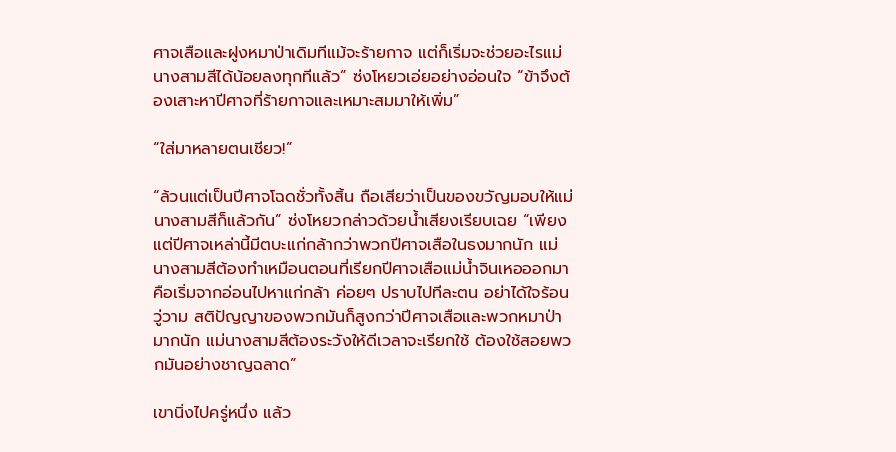ศาจเสือและฝูงหมาป่าเดิมทีแม้จะร้ายกาจ แต่ก็เริ่มจะช่วยอะไรแม่นางสามสีได้น้อยลงทุกทีแล้ว” ซ่งโหยวเอ่ยอย่างอ่อนใจ “ข้าจึงต้องเสาะหาปีศาจที่ร้ายกาจและเหมาะสมมาให้เพิ่ม”

“ใส่มาหลายตนเชียว!”

“ล้วนแต่เป็นปีศาจโฉดชั่วทั้งสิ้น ถือเสียว่าเป็นของขวัญมอบให้แม่นางสามสีก็แล้วกัน” ซ่งโหยวกล่าวด้วยน้ำเสียงเรียบเฉย “เพียงแต่ปีศาจเหล่านี้มีตบะแก่กล้ากว่าพวกปีศาจเสือในธงมากนัก แม่นางสามสีต้องทำเหมือนตอนที่เรียกปีศาจเสือแม่น้ำจินเหอออกมา คือเริ่มจากอ่อนไปหาแก่กล้า ค่อยๆ ปราบไปทีละตน อย่าได้ใจร้อนวู่วาม สติปัญญาของพวกมันก็สูงกว่าปีศาจเสือและพวกหมาป่ามากนัก แม่นางสามสีต้องระวังให้ดีเวลาจะเรียกใช้ ต้องใช้สอยพวกมันอย่างชาญฉลาด”

เขานิ่งไปครู่หนึ่ง แล้ว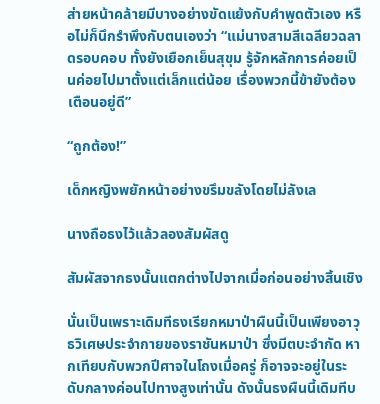ส่ายหน้าคล้ายมีบางอย่างขัดแย้งกับคำพูดตัวเอง หรือไม่ก็นึกรำพึงกับตนเองว่า “แม่นางสามสีเฉลียวฉลาดรอบคอบ ทั้งยังเยือกเย็นสุขุม รู้จักหลักการค่อยเป็นค่อยไปมาตั้งแต่เล็กแต่น้อย เรื่องพวกนี้ข้ายังต้องเตือนอยู่ดี”

“ถูกต้อง!”

เด็กหญิงพยักหน้าอย่างขรึมขลังโดยไม่ลังเล

นางถือธงไว้แล้วลองสัมผัสดู

สัมผัสจากธงนั้นแตกต่างไปจากเมื่อก่อนอย่างสิ้นเชิง

นั่นเป็นเพราะเดิมทีธงเรียกหมาป่าผืนนี้เป็นเพียงอาวุธวิเศษประจำกายของราชันหมาป่า ซึ่งมีตบะจำกัด หากเทียบกับพวกปีศาจในโถงเมื่อครู่ ก็อาจจะอยู่ในระดับกลางค่อนไปทางสูงเท่านั้น ดังนั้นธงผืนนี้เดิมทีบ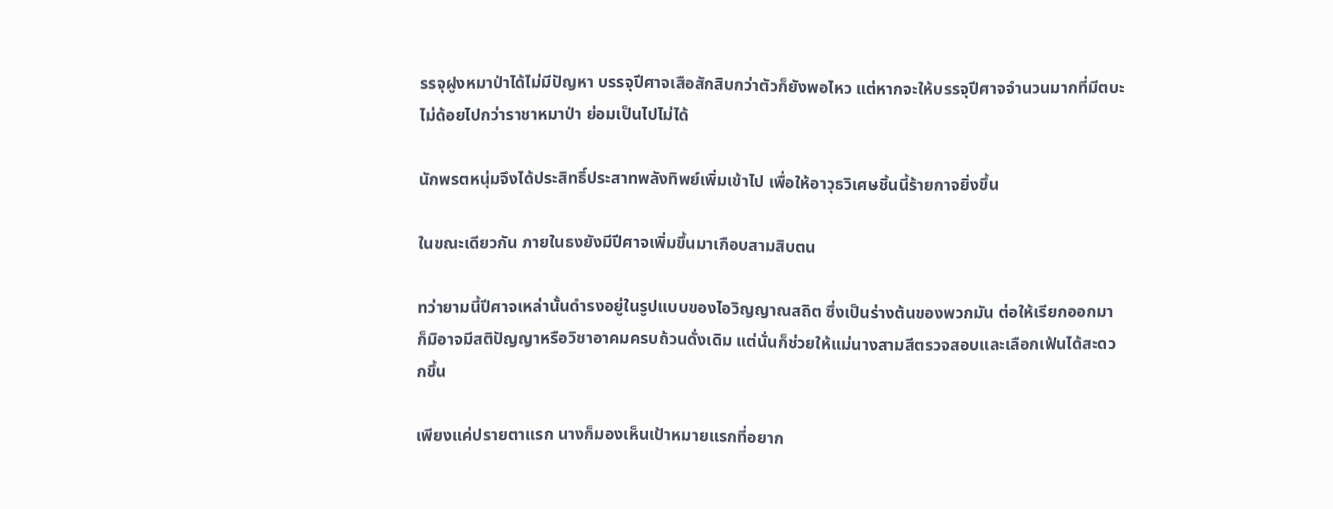รรจุฝูงหมาป่าได้ไม่มีปัญหา บรรจุปีศาจเสือสักสิบกว่าตัวก็ยังพอไหว แต่หากจะให้บรรจุปีศาจจำนวนมากที่มีตบะไม่ด้อยไปกว่าราชาหมาป่า ย่อมเป็นไปไม่ได้

นักพรตหนุ่มจึงได้ประสิทธิ์ประสาทพลังทิพย์เพิ่มเข้าไป เพื่อให้อาวุธวิเศษชิ้นนี้ร้ายกาจยิ่งขึ้น

ในขณะเดียวกัน ภายในธงยังมีปีศาจเพิ่มขึ้นมาเกือบสามสิบตน

ทว่ายามนี้ปีศาจเหล่านั้นดำรงอยู่ในรูปแบบของไอวิญญาณสถิต ซึ่งเป็นร่างต้นของพวกมัน ต่อให้เรียกออกมาก็มิอาจมีสติปัญญาหรือวิชาอาคมครบถ้วนดั่งเดิม แต่นั่นก็ช่วยให้แม่นางสามสีตรวจสอบและเลือกเฟ้นได้สะดวกขึ้น

เพียงแค่ปรายตาแรก นางก็มองเห็นเป้าหมายแรกที่อยาก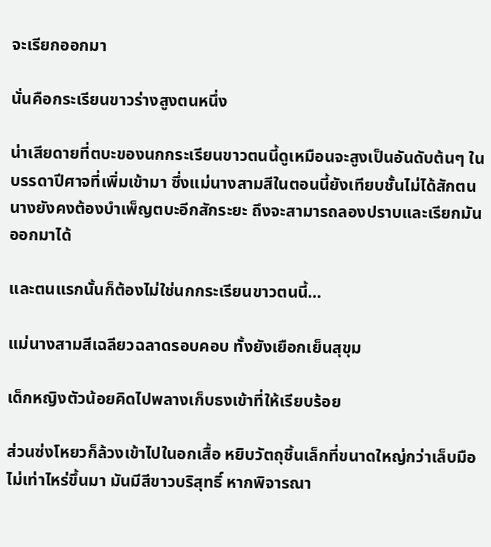จะเรียกออกมา

นั่นคือกระเรียนขาวร่างสูงตนหนึ่ง

น่าเสียดายที่ตบะของนกกระเรียนขาวตนนี้ดูเหมือนจะสูงเป็นอันดับต้นๆ ในบรรดาปีศาจที่เพิ่มเข้ามา ซึ่งแม่นางสามสีในตอนนี้ยังเทียบชั้นไม่ได้สักตน นางยังคงต้องบำเพ็ญตบะอีกสักระยะ ถึงจะสามารถลองปราบและเรียกมันออกมาได้

และตนแรกนั้นก็ต้องไม่ใช่นกกระเรียนขาวตนนี้…

แม่นางสามสีเฉลียวฉลาดรอบคอบ ทั้งยังเยือกเย็นสุขุม

เด็กหญิงตัวน้อยคิดไปพลางเก็บธงเข้าที่ให้เรียบร้อย

ส่วนซ่งโหยวก็ล้วงเข้าไปในอกเสื้อ หยิบวัตถุชิ้นเล็กที่ขนาดใหญ่กว่าเล็บมือไม่เท่าไหร่ขึ้นมา มันมีสีขาวบริสุทธิ์ หากพิจารณา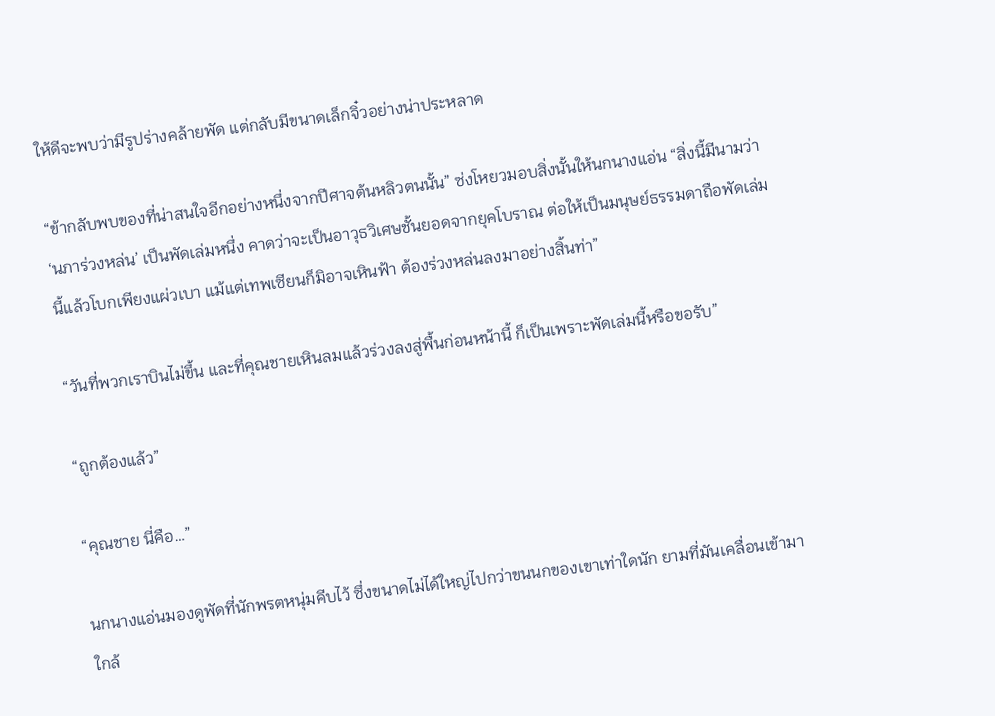ให้ดีจะพบว่ามีรูปร่างคล้ายพัด แต่กลับมีขนาดเล็กจิ๋วอย่างน่าประหลาด

“ข้ากลับพบของที่น่าสนใจอีกอย่างหนึ่งจากปีศาจต้นหลิวตนนั้น” ซ่งโหยวมอบสิ่งนั้นให้นกนางแอ่น “สิ่งนี้มีนามว่า ‘นภาร่วงหล่น’ เป็นพัดเล่มหนึ่ง คาดว่าจะเป็นอาวุธวิเศษชั้นยอดจากยุคโบราณ ต่อให้เป็นมนุษย์ธรรมดาถือพัดเล่มนี้แล้วโบกเพียงแผ่วเบา แม้แต่เทพเซียนก็มิอาจเหินฟ้า ต้องร่วงหล่นลงมาอย่างสิ้นท่า”

“วันที่พวกเราบินไม่ขึ้น และที่คุณชายเหินลมแล้วร่วงลงสู่พื้นก่อนหน้านี้ ก็เป็นเพราะพัดเล่มนี้หรือขอรับ”

“ถูกต้องแล้ว”

“คุณชาย นี่คือ…”

นกนางแอ่นมองดูพัดที่นักพรตหนุ่มคีบไว้ ซึ่งขนาดไม่ได้ใหญ่ไปกว่าขนนกของเขาเท่าใดนัก ยามที่มันเคลื่อนเข้ามาใกล้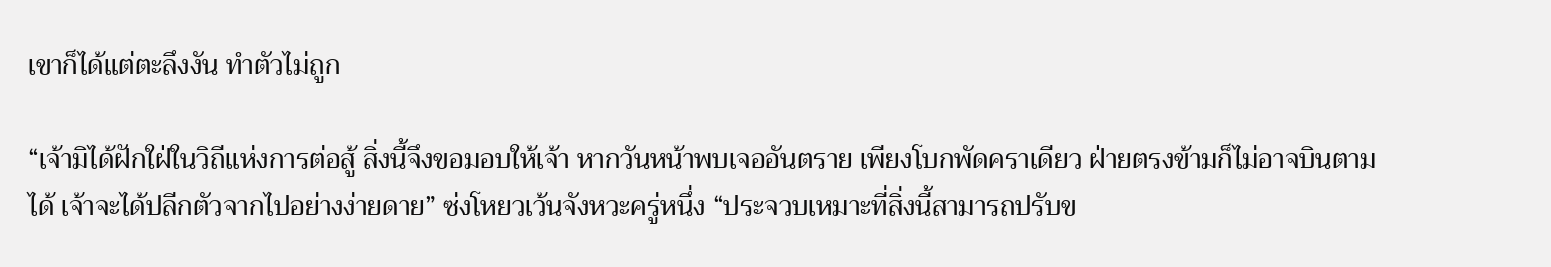เขาก็ได้แต่ตะลึงงัน ทำตัวไม่ถูก

“เจ้ามิได้ฝักใฝ่ในวิถีแห่งการต่อสู้ สิ่งนี้จึงขอมอบให้เจ้า หากวันหน้าพบเจออันตราย เพียงโบกพัดคราเดียว ฝ่ายตรงข้ามก็ไม่อาจบินตามได้ เจ้าจะได้ปลีกตัวจากไปอย่างง่ายดาย” ซ่งโหยวเว้นจังหวะครู่หนึ่ง “ประจวบเหมาะที่สิ่งนี้สามารถปรับข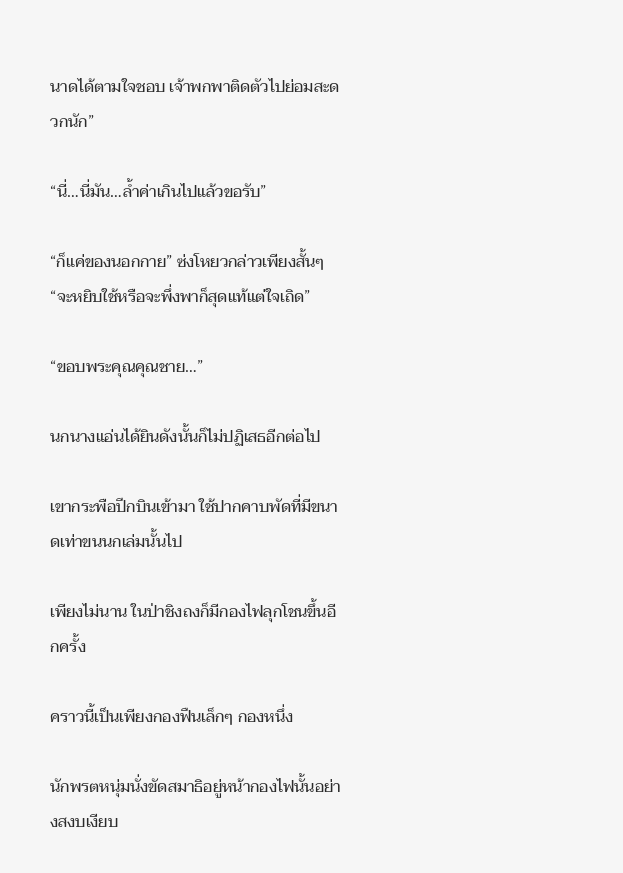นาดได้ตามใจชอบ เจ้าพกพาติดตัวไปย่อมสะดวกนัก”

“นี่…นี่มัน…ล้ำค่าเกินไปแล้วขอรับ”

“ก็แค่ของนอกกาย” ซ่งโหยวกล่าวเพียงสั้นๆ “จะหยิบใช้หรือจะพึ่งพาก็สุดแท้แต่ใจเถิด”

“ขอบพระคุณคุณชาย…”

นกนางแอ่นได้ยินดังนั้นก็ไม่ปฏิเสธอีกต่อไป

เขากระพือปีกบินเข้ามา ใช้ปากคาบพัดที่มีขนาดเท่าขนนกเล่มนั้นไป

เพียงไม่นาน ในป่าชิงถงก็มีกองไฟลุกโชนขึ้นอีกครั้ง

คราวนี้เป็นเพียงกองฟืนเล็กๆ กองหนึ่ง

นักพรตหนุ่มนั่งขัดสมาธิอยู่หน้ากองไฟนั้นอย่างสงบเงียบ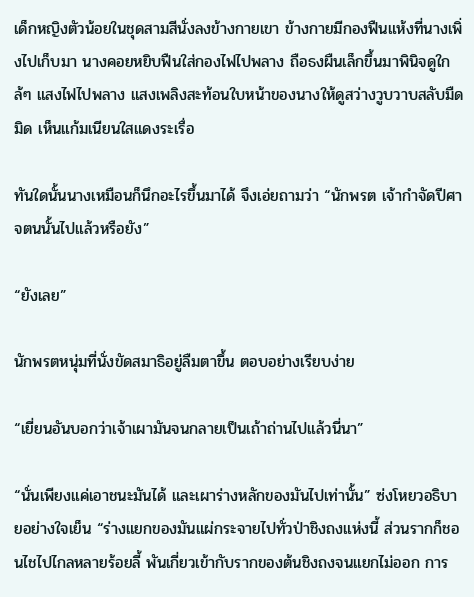เด็กหญิงตัวน้อยในชุดสามสีนั่งลงข้างกายเขา ข้างกายมีกองฟืนแห้งที่นางเพิ่งไปเก็บมา นางคอยหยิบฟืนใส่กองไฟไปพลาง ถือธงผืนเล็กขึ้นมาพินิจดูใกล้ๆ แสงไฟไปพลาง แสงเพลิงสะท้อนใบหน้าของนางให้ดูสว่างวูบวาบสลับมืดมิด เห็นแก้มเนียนใสแดงระเรื่อ

ทันใดนั้นนางเหมือนก็นึกอะไรขึ้นมาได้ จึงเอ่ยถามว่า “นักพรต เจ้ากำจัดปีศาจตนนั้นไปแล้วหรือยัง”

“ยังเลย”

นักพรตหนุ่มที่นั่งขัดสมาธิอยู่ลืมตาขึ้น ตอบอย่างเรียบง่าย

“เยี่ยนอันบอกว่าเจ้าเผามันจนกลายเป็นเถ้าถ่านไปแล้วนี่นา”

“นั่นเพียงแค่เอาชนะมันได้ และเผาร่างหลักของมันไปเท่านั้น” ซ่งโหยวอธิบายอย่างใจเย็น “ร่างแยกของมันแผ่กระจายไปทั่วป่าชิงถงแห่งนี้ ส่วนรากก็ชอนไชไปไกลหลายร้อยลี้ พันเกี่ยวเข้ากับรากของต้นชิงถงจนแยกไม่ออก การ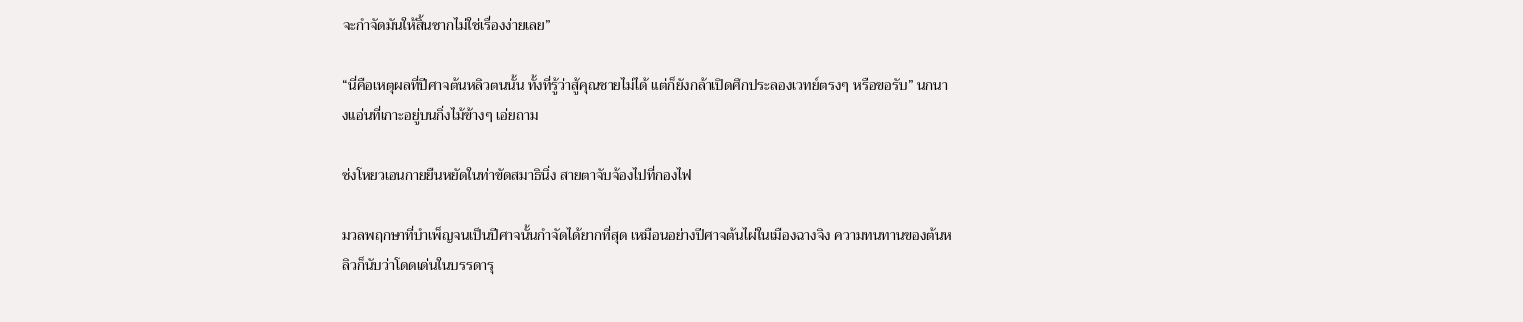จะกำจัดมันให้สิ้นซากไม่ใช่เรื่องง่ายเลย”

“นี่คือเหตุผลที่ปีศาจต้นหลิวตนนั้น ทั้งที่รู้ว่าสู้คุณชายไม่ได้ แต่ก็ยังกล้าเปิดศึกประลองเวทย์ตรงๆ หรือขอรับ” นกนางแอ่นที่เกาะอยู่บนกิ่งไม้ข้างๆ เอ่ยถาม

ซ่งโหยวเอนกายยืนหยัดในท่าขัดสมาธินิ่ง สายตาจับจ้องไปที่กองไฟ

มวลพฤกษาที่บำเพ็ญจนเป็นปีศาจนั้นกำจัดได้ยากที่สุด เหมือนอย่างปีศาจต้นไผ่ในเมืองฉางจิง ความทนทานของต้นหลิวก็นับว่าโดดเด่นในบรรดารุ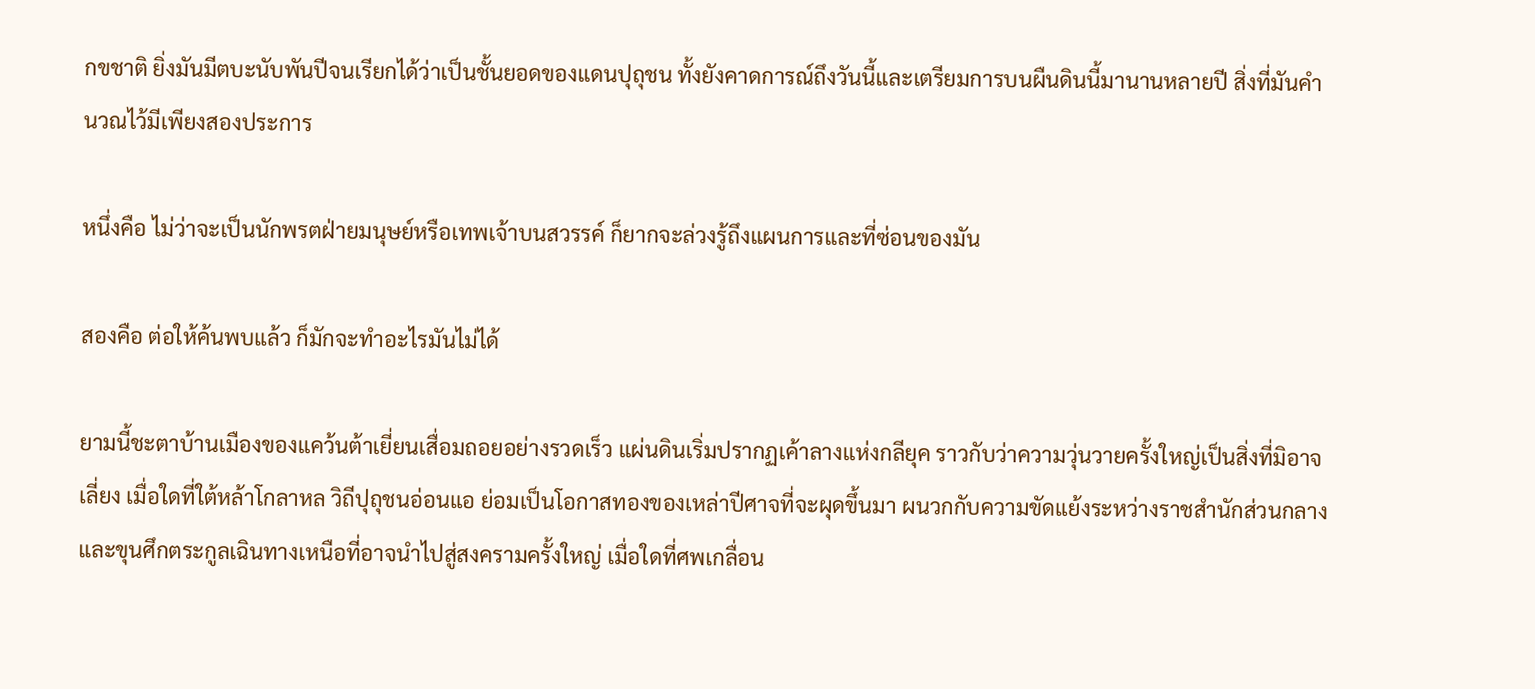กขชาติ ยิ่งมันมีตบะนับพันปีจนเรียกได้ว่าเป็นชั้นยอดของแดนปุถุชน ทั้งยังคาดการณ์ถึงวันนี้และเตรียมการบนผืนดินนี้มานานหลายปี สิ่งที่มันคำนวณไว้มีเพียงสองประการ

หนึ่งคือ ไม่ว่าจะเป็นนักพรตฝ่ายมนุษย์หรือเทพเจ้าบนสวรรค์ ก็ยากจะล่วงรู้ถึงแผนการและที่ซ่อนของมัน

สองคือ ต่อให้ค้นพบแล้ว ก็มักจะทำอะไรมันไม่ได้

ยามนี้ชะตาบ้านเมืองของแคว้นต้าเยี่ยนเสื่อมถอยอย่างรวดเร็ว แผ่นดินเริ่มปรากฏเค้าลางแห่งกลียุค ราวกับว่าความวุ่นวายครั้งใหญ่เป็นสิ่งที่มิอาจเลี่ยง เมื่อใดที่ใต้หล้าโกลาหล วิถีปุถุชนอ่อนแอ ย่อมเป็นโอกาสทองของเหล่าปีศาจที่จะผุดขึ้นมา ผนวกกับความขัดแย้งระหว่างราชสำนักส่วนกลางและขุนศึกตระกูลเฉินทางเหนือที่อาจนำไปสู่สงครามครั้งใหญ่ เมื่อใดที่ศพเกลื่อน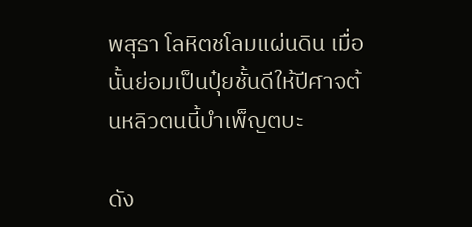พสุธา โลหิตชโลมแผ่นดิน เมื่อนั้นย่อมเป็นปุ๋ยชั้นดีให้ปีศาจต้นหลิวตนนี้บำเพ็ญตบะ

ดัง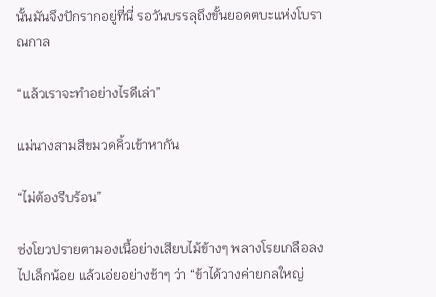นั้นมันจึงปักรากอยู่ที่นี่ รอวันบรรลุถึงขั้นยอดตบะแห่งโบราณกาล

“แล้วเราจะทำอย่างไรดีเล่า”

แม่นางสามสีขมวดคิ้วเข้าหากัน

“ไม่ต้องรีบร้อน”

ซ่งโยวปรายตามองเนื้อย่างเสียบไม้ข้างๆ พลางโรยเกลือลงไปเล็กน้อย แล้วเอ่ยอย่างช้าๆ ว่า “ข้าได้วางค่ายกลใหญ่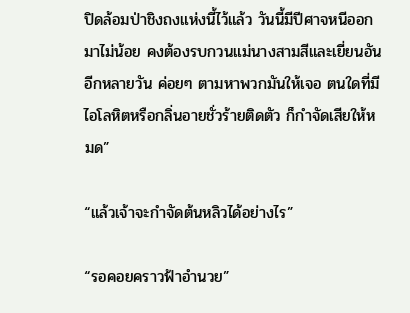ปิดล้อมป่าชิงถงแห่งนี้ไว้แล้ว วันนี้มีปีศาจหนีออกมาไม่น้อย คงต้องรบกวนแม่นางสามสีและเยี่ยนอันอีกหลายวัน ค่อยๆ ตามหาพวกมันให้เจอ ตนใดที่มีไอโลหิตหรือกลิ่นอายชั่วร้ายติดตัว ก็กำจัดเสียให้หมด”

“แล้วเจ้าจะกำจัดต้นหลิวได้อย่างไร”

“รอคอยคราวฟ้าอำนวย”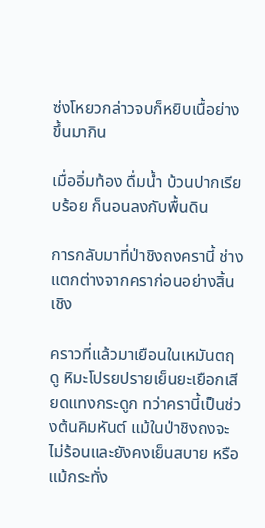ซ่งโหยวกล่าวจบก็หยิบเนื้อย่างขึ้นมากิน

เมื่ออิ่มท้อง ดื่มน้ำ บ้วนปากเรียบร้อย ก็นอนลงกับพื้นดิน

การกลับมาที่ป่าชิงถงครานี้ ช่างแตกต่างจากคราก่อนอย่างสิ้นเชิง

คราวที่แล้วมาเยือนในเหมันตฤดู หิมะโปรยปรายเย็นยะเยือกเสียดแทงกระดูก ทว่าครานี้เป็นช่วงต้นคิมหันต์ แม้ในป่าชิงถงจะไม่ร้อนและยังคงเย็นสบาย หรือแม้กระทั่ง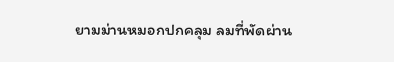ยามม่านหมอกปกคลุม ลมที่พัดผ่าน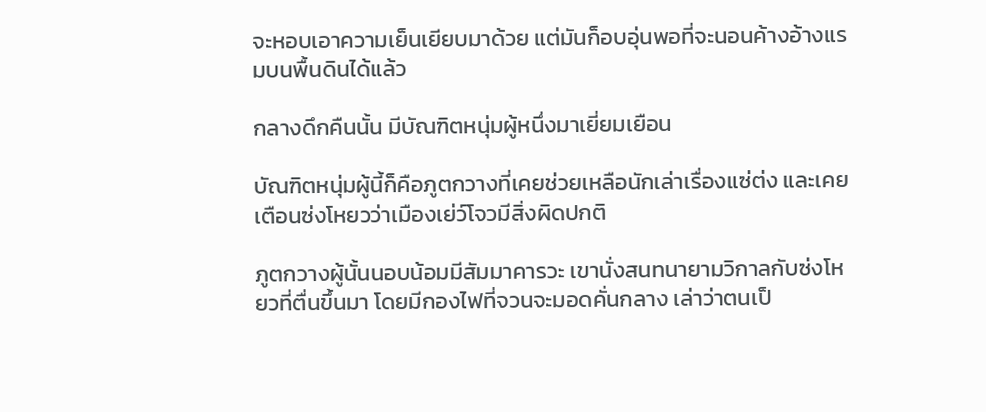จะหอบเอาความเย็นเยียบมาด้วย แต่มันก็อบอุ่นพอที่จะนอนค้างอ้างแรมบนพื้นดินได้แล้ว

กลางดึกคืนนั้น มีบัณฑิตหนุ่มผู้หนึ่งมาเยี่ยมเยือน

บัณฑิตหนุ่มผู้นี้ก็คือภูตกวางที่เคยช่วยเหลือนักเล่าเรื่องแซ่ต่ง และเคยเตือนซ่งโหยวว่าเมืองเย่ว์โจวมีสิ่งผิดปกติ

ภูตกวางผู้นั้นนอบน้อมมีสัมมาคารวะ เขานั่งสนทนายามวิกาลกับซ่งโหยวที่ตื่นขึ้นมา โดยมีกองไฟที่จวนจะมอดคั่นกลาง เล่าว่าตนเป็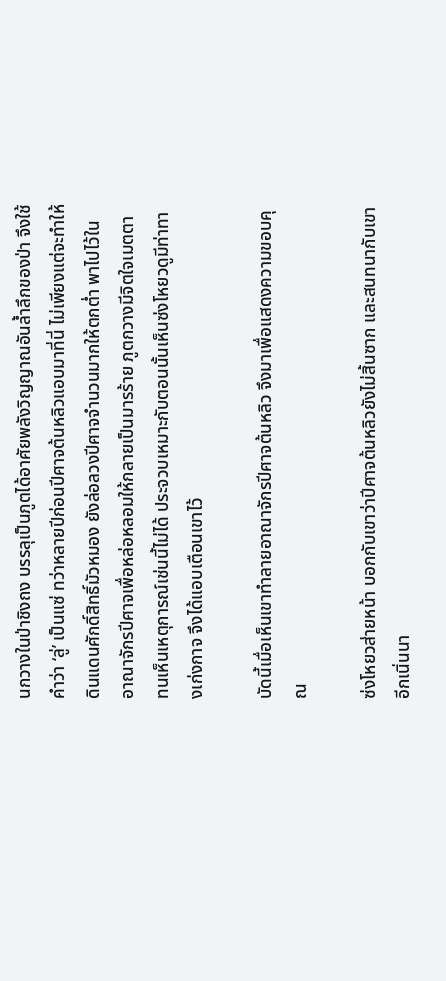นกวางในป่าชิงถง บรรลุเป็นภูตได้อาศัยพลังวิญญาณอันล้ำลึกของป่า จึงใช้คำว่า ‘ลู่’ เป็นแซ่ ทว่าหลายปีก่อนปีศาจต้นหลิวแอบมาที่นี่ ไม่เพียงแต่จะทำให้ดินแดนศักดิ์สิทธิ์มัวหมอง ยังล่อลวงปีศาจจำนวนมากให้ตกต่ำ พาไปไว้ในอาณาจักรปีศาจเพื่อหล่อหลอมให้กลายเป็นมารร้าย ภูตกวางมีจิตใจเมตตา ทนเห็นเหตุการณ์เช่นนี้ไม่ได้ ประจวบเหมาะกับตอนนั้นเห็นซ่งโหยวดูมีท่าทางเก่งกาจ จึงได้แอบเตือนเขาไว้

บัดนี้เมื่อเห็นเขาทำลายอาณาจักรปีศาจต้นหลิว จึงมาเพื่อแสดงความขอบคุณ

ซ่งโหยวส่ายหน้า บอกกับเขาว่าปีศาจต้นหลิวยังไม่สิ้นซาก และสนทนากับเขาอีกเนิ่นนา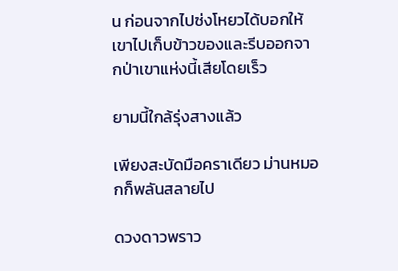น ก่อนจากไปซ่งโหยวได้บอกให้เขาไปเก็บข้าวของและรีบออกจากป่าเขาแห่งนี้เสียโดยเร็ว

ยามนี้ใกล้รุ่งสางแล้ว

เพียงสะบัดมือคราเดียว ม่านหมอกก็พลันสลายไป

ดวงดาวพราว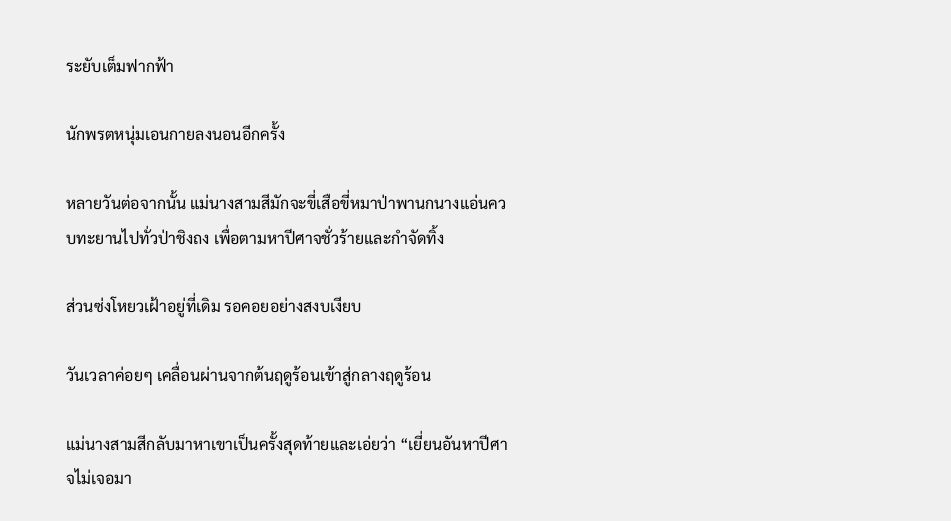ระยับเต็มฟากฟ้า

นักพรตหนุ่มเอนกายลงนอนอีกครั้ง

หลายวันต่อจากนั้น แม่นางสามสีมักจะขี่เสือขี่หมาป่าพานกนางแอ่นควบทะยานไปทั่วป่าชิงถง เพื่อตามหาปีศาจชั่วร้ายและกำจัดทิ้ง

ส่วนซ่งโหยวเฝ้าอยู่ที่เดิม รอคอยอย่างสงบเงียบ

วันเวลาค่อยๆ เคลื่อนผ่านจากต้นฤดูร้อนเข้าสู่กลางฤดูร้อน

แม่นางสามสีกลับมาหาเขาเป็นครั้งสุดท้ายและเอ่ยว่า “เยี่ยนอันหาปีศาจไม่เจอมา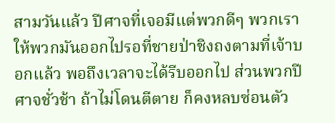สามวันแล้ว ปีศาจที่เจอมีแต่พวกดีๆ พวกเราให้พวกมันออกไปรอที่ชายป่าชิงถงตามที่เจ้าบอกแล้ว พอถึงเวลาจะได้รีบออกไป ส่วนพวกปีศาจชั่วช้า ถ้าไม่โดนตีตาย ก็คงหลบซ่อนตัว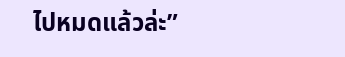ไปหมดแล้วล่ะ”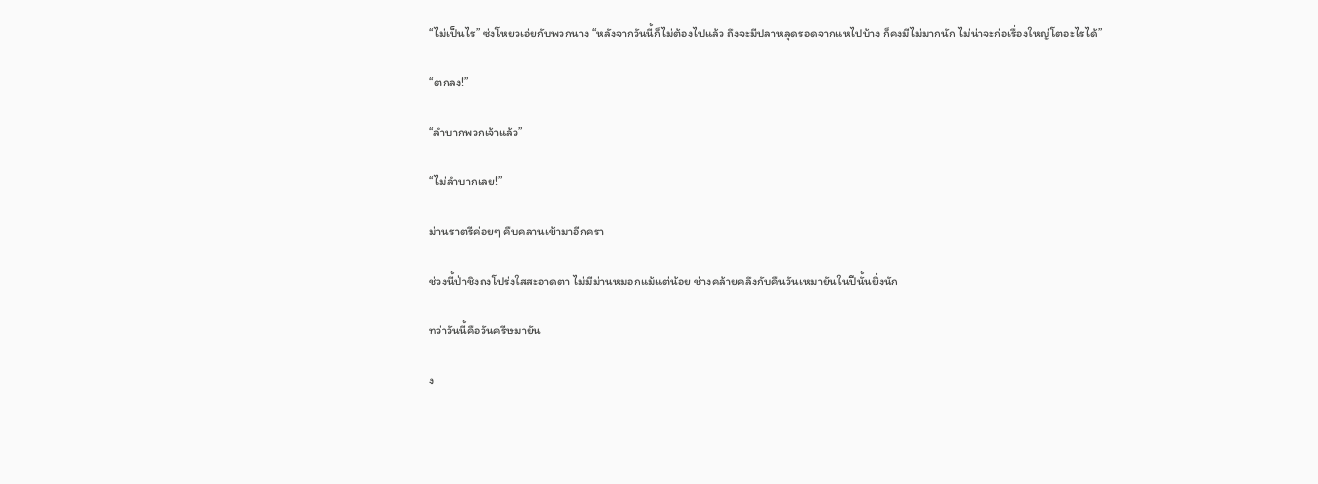“ไม่เป็นไร” ซ่งโหยวเอ่ยกับพวกนาง “หลังจากวันนี้ก็ไม่ต้องไปแล้ว ถึงจะมีปลาหลุดรอดจากแหไปบ้าง ก็คงมีไม่มากนัก ไม่น่าจะก่อเรื่องใหญ่โตอะไรได้”

“ตกลง!”

“ลำบากพวกเจ้าแล้ว”

“ไม่ลำบากเลย!”

ม่านราตรีค่อยๆ คืบคลานเข้ามาอีกครา

ช่วงนี้ป่าชิงถงโปร่งใสสะอาดตา ไม่มีม่านหมอกแม้แต่น้อย ช่างคล้ายคลึงกับคืนวันเหมายันในปีนั้นยิ่งนัก

ทว่าวันนี้คือวันครีษมายัน

ง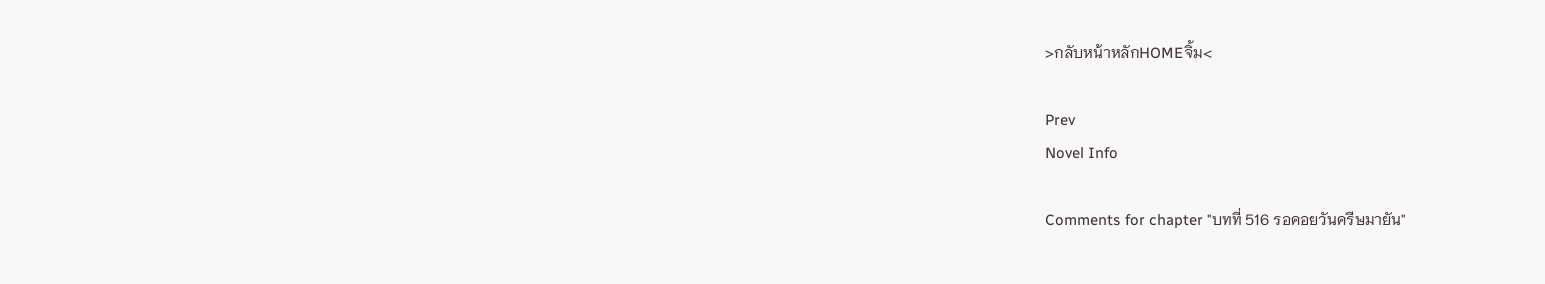>กลับหน้าหลักHOMEจิ้ม<

Prev
Novel Info

Comments for chapter "บทที่ 516 รอคอยวันครีษมายัน"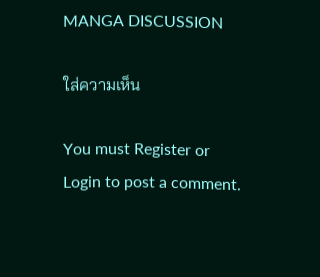MANGA DISCUSSION

ใส่ความเห็น

You must Register or Login to post a comment.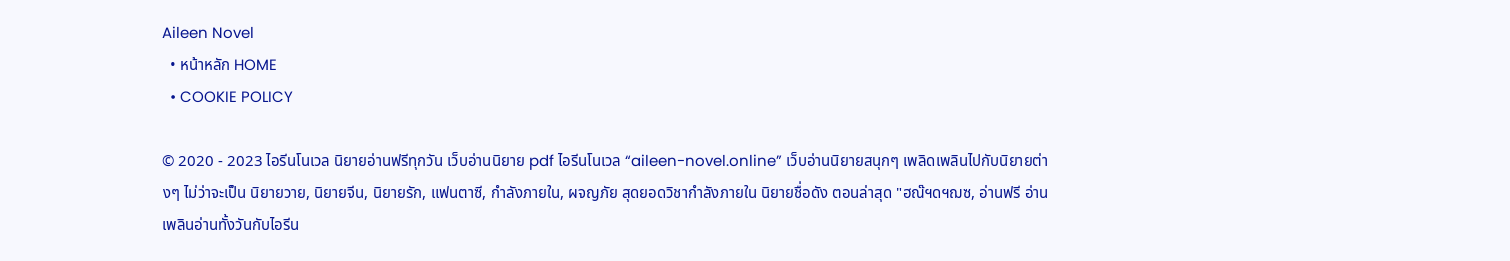Aileen Novel
  • หน้าหลัก HOME
  • COOKIE POLICY

© 2020 - 2023 ไอรีนโนเวล นิยายอ่านฟรีทุกวัน เว็บอ่านนิยาย pdf ไอรีนโนเวล “aileen-novel.online” เว็บอ่านนิยายสนุกๆ เพลิดเพลินไปกับนิยายต่างๆ ไม่ว่าจะเป็น นิยายวาย, นิยายจีน, นิยายรัก, แฟนตาซี, กำลังภายใน, ผจญภัย สุดยอดวิชากำลังภายใน นิยายชื่อดัง ตอนล่าสุด "ฮณ๊ฯดฯฌซ, อ่านฟรี อ่านเพลินอ่านทั้งวันกับไอรีน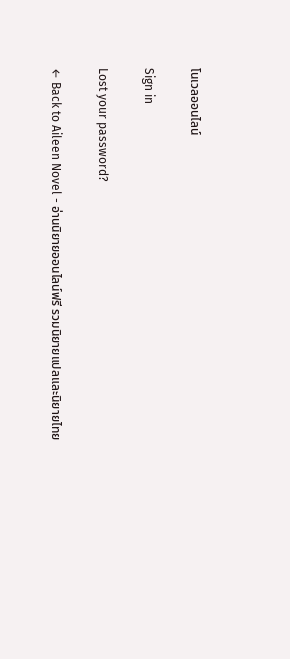โนเวลออนไลน์

Sign in

Lost your password?

← Back to Aileen Novel - อ่านนิยายออนไลน์ฟรี รวมนิยายแปลและนิยายไทย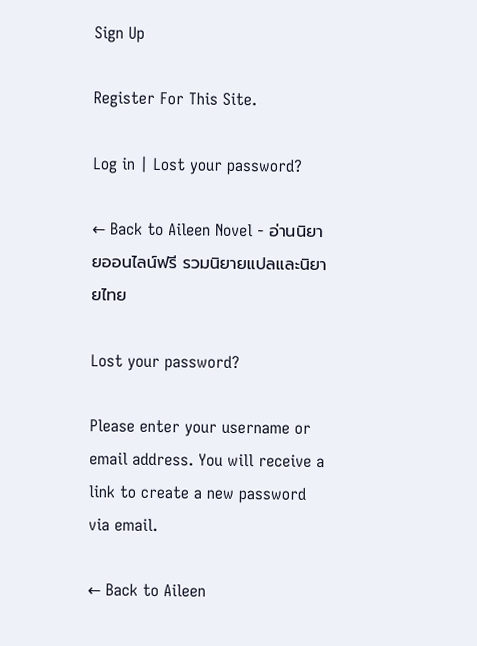Sign Up

Register For This Site.

Log in | Lost your password?

← Back to Aileen Novel - อ่านนิยายออนไลน์ฟรี รวมนิยายแปลและนิยายไทย

Lost your password?

Please enter your username or email address. You will receive a link to create a new password via email.

← Back to Aileen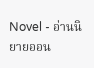Novel - อ่านนิยายออน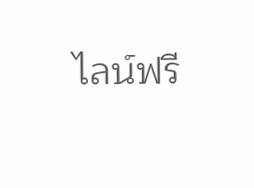ไลน์ฟรี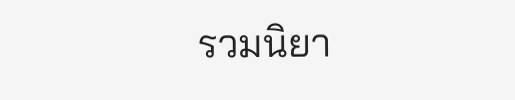รวมนิยา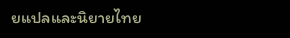ยแปลและนิยายไทย